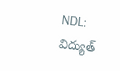NDL: విద్యుత్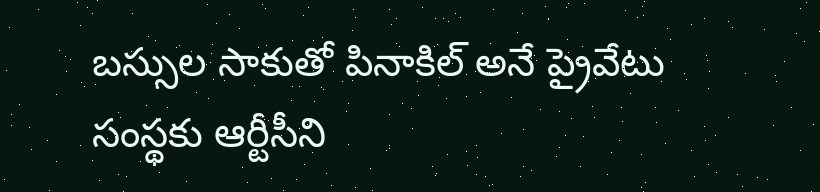బస్సుల సాకుతో పినాకిల్ అనే ప్రైవేటు సంస్థకు ఆర్టీసీని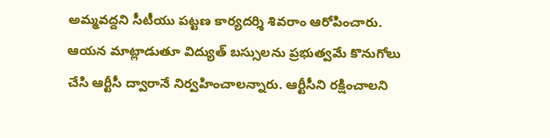అమ్మవద్దని సీటీయు పట్టణ కార్యదర్శి శివరాం ఆరోపించారు. ఆయన మాట్లాడుతూ విద్యుత్ బస్సులను ప్రభుత్వమే కొనుగోలు చేసి ఆర్టీసీ ద్వారానే నిర్వహించాలన్నారు. ఆర్టీసీని రక్షించాలని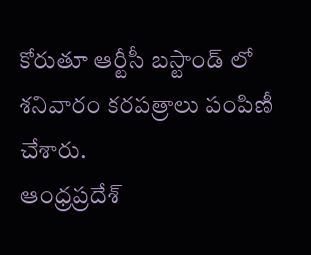కోరుతూ ఆర్టీసీ బస్టాండ్ లో శనివారం కరపత్రాలు పంపిణీ చేశారు.
ఆంధ్రప్రదేశ్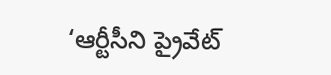‘ఆర్టీసీని ప్రైవేట్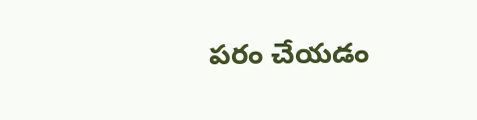పరం చేయడం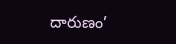దారుణం’